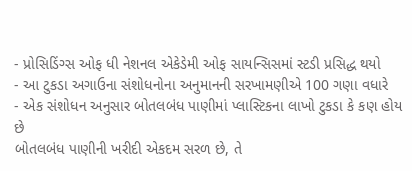- પ્રોસિડિંગ્સ ઓફ ધી નેશનલ એકેડેમી ઓફ સાયન્સિસમાં સ્ટડી પ્રસિદ્ધ થયો
- આ ટુકડા અગાઉના સંશોધનોના અનુમાનની સરખામણીએ 100 ગણા વધારે
- એક સંશોધન અનુસાર બોતલબંધ પાણીમાં પ્લાસ્ટિકના લાખો ટુકડા કે કણ હોય છે
બોતલબંધ પાણીની ખરીદી એકદમ સરળ છે, તે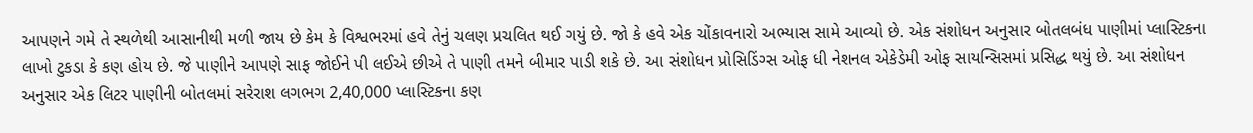આપણને ગમે તે સ્થળેથી આસાનીથી મળી જાય છે કેમ કે વિશ્વભરમાં હવે તેનું ચલણ પ્રચલિત થઈ ગયું છે. જો કે હવે એક ચોંકાવનારો અભ્યાસ સામે આવ્યો છે. એક સંશોધન અનુસાર બોતલબંધ પાણીમાં પ્લાસ્ટિકના લાખો ટુકડા કે કણ હોય છે. જે પાણીને આપણે સાફ જોઈને પી લઈએ છીએ તે પાણી તમને બીમાર પાડી શકે છે. આ સંશોધન પ્રોસિડિંગ્સ ઓફ ધી નેશનલ એકેડેમી ઓફ સાયન્સિસમાં પ્રસિદ્ધ થયું છે. આ સંશોધન અનુસાર એક લિટર પાણીની બોતલમાં સરેરાશ લગભગ 2,40,000 પ્લાસ્ટિકના કણ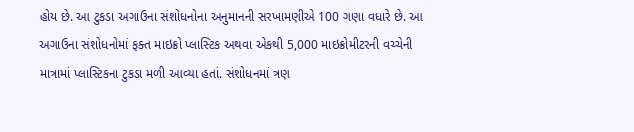હોય છે. આ ટુકડા અગાઉના સંશોધનોના અનુમાનની સરખામણીએ 100 ગણા વધારે છે. આ અગાઉના સંશોધનોમાં ફક્ત માઇક્રો પ્લાસ્ટિક અથવા એકથી 5,000 માઇક્રોમીટરની વચ્ચેની માત્રામાં પ્લાસ્ટિકના ટુકડા મળી આવ્યા હતાં. સંશોધનમાં ત્રણ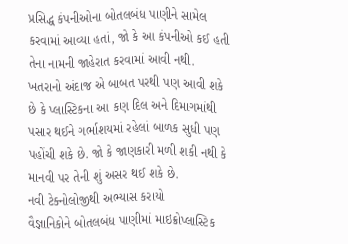પ્રસિદ્ધ કંપનીઓના બોતલબંધ પાણીને સામેલ કરવામાં આવ્યા હતાં, જો કે આ કંપનીઓ કઈ હતી તેના નામની જાહેરાત કરવામાં આવી નથી. ખતરાનો અંદાજ એ બાબત પરથી પણ આવી શકે છે કે પ્લાસ્ટિકના આ કણ દિલ અને દિમાગમાંથી પસાર થઈને ગર્ભાશયમાં રહેલાં બાળક સુધી પણ પહોંચી શકે છે. જો કે જાણકારી મળી શકી નથી કે માનવી પર તેની શું અસર થઈ શકે છે.
નવી ટેક્નોલોજીથી અભ્યાસ કરાયો
વૈજ્ઞાનિકોને બોતલબંધ પાણીમાં માઇક્રોપ્લાસ્ટિક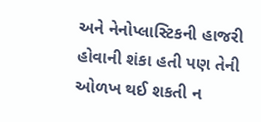અને નેનોપ્લાસ્ટિકની હાજરી હોવાની શંકા હતી પણ તેની ઓળખ થઈ શકતી ન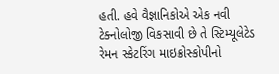હતી. હવે વૈજ્ઞાનિકોએ એક નવી ટેક્નોલોજી વિકસાવી છે તે સ્ટિમ્યૂલેટેડ રેમન સ્કેટરિંગ માઇક્રોસ્કોપીનો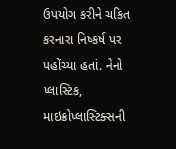ઉપયોગ કરીને ચકિત કરનારા નિષ્કર્ષ પર પહોંચ્યા હતાં. નેનો પ્લાસ્ટિક, માઇક્રોપ્લાસ્ટિક્સની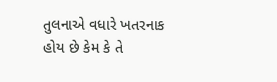તુલનાએ વધારે ખતરનાક હોય છે કેમ કે તે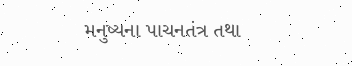મનુષ્યના પાચનતંત્ર તથા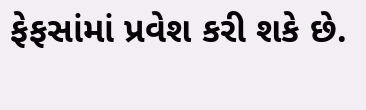ફેફસાંમાં પ્રવેશ કરી શકે છે.